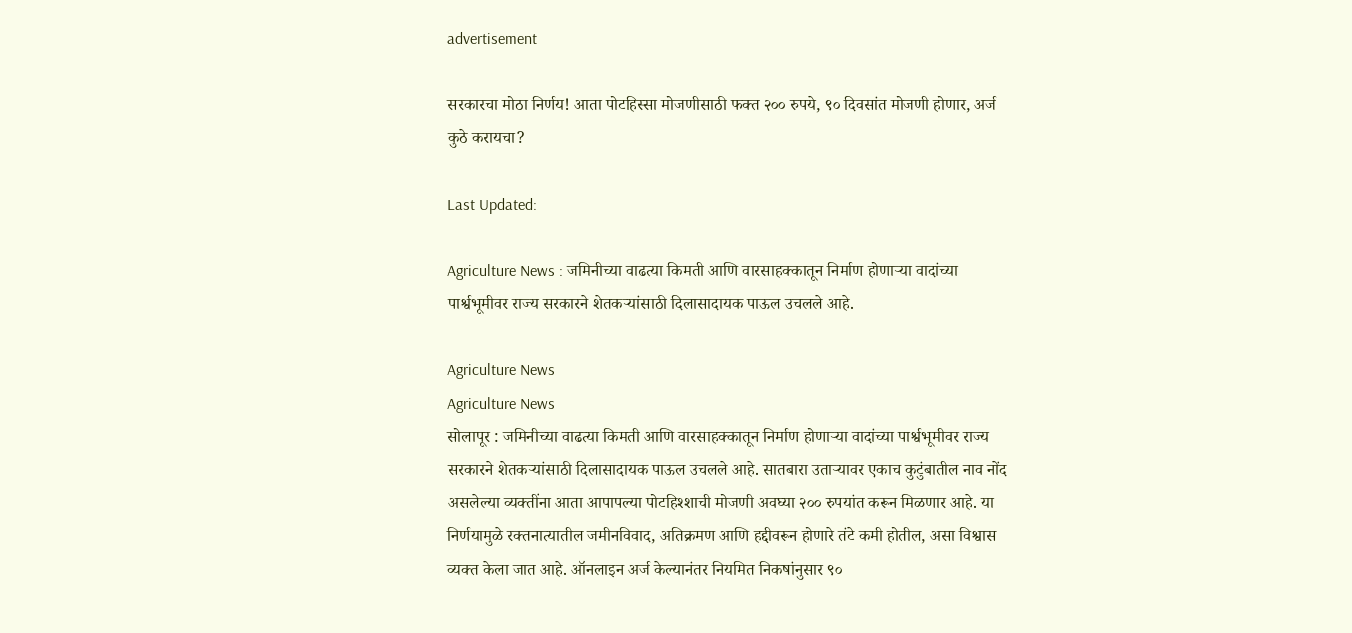advertisement

सरकारचा मोठा निर्णय! आता पोटहिस्सा मोजणीसाठी फक्त २०० रुपये, ९० दिवसांत मोजणी होणार, अर्ज कुठे करायचा?

Last Updated:

Agriculture News : जमिनीच्या वाढत्या किमती आणि वारसाहक्कातून निर्माण होणाऱ्या वादांच्या पार्श्वभूमीवर राज्य सरकारने शेतकऱ्यांसाठी दिलासादायक पाऊल उचलले आहे.

Agriculture News
Agriculture News
सोलापूर : जमिनीच्या वाढत्या किमती आणि वारसाहक्कातून निर्माण होणाऱ्या वादांच्या पार्श्वभूमीवर राज्य सरकारने शेतकऱ्यांसाठी दिलासादायक पाऊल उचलले आहे. सातबारा उताऱ्यावर एकाच कुटुंबातील नाव नोंद असलेल्या व्यक्तींना आता आपापल्या पोटहिश्शाची मोजणी अवघ्या २०० रुपयांत करून मिळणार आहे. या निर्णयामुळे रक्तनात्यातील जमीनविवाद, अतिक्रमण आणि हद्दीवरून होणारे तंटे कमी होतील, असा विश्वास व्यक्त केला जात आहे. ऑनलाइन अर्ज केल्यानंतर नियमित निकषांनुसार ९०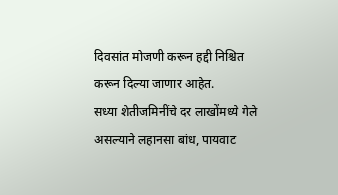दिवसांत मोजणी करून हद्दी निश्चित करून दिल्या जाणार आहेत.
सध्या शेतीजमिनींचे दर लाखोंमध्ये गेले असल्याने लहानसा बांध, पायवाट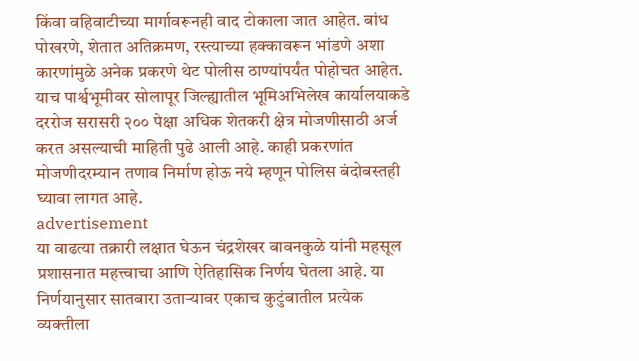किंवा वहिवाटीच्या मार्गावरूनही वाद टोकाला जात आहेत. बांध पोखरणे, शेतात अतिक्रमण, रस्त्याच्या हक्कावरून भांडणे अशा कारणांमुळे अनेक प्रकरणे थेट पोलीस ठाण्यांपर्यंत पोहोचत आहेत. याच पार्श्वभूमीवर सोलापूर जिल्ह्यातील भूमिअभिलेख कार्यालयाकडे दररोज सरासरी २०० पेक्षा अधिक शेतकरी क्षेत्र मोजणीसाठी अर्ज करत असल्याची माहिती पुढे आली आहे. काही प्रकरणांत मोजणीदरम्यान तणाव निर्माण होऊ नये म्हणून पोलिस बंदोबस्तही घ्यावा लागत आहे.
advertisement
या वाढत्या तक्रारी लक्षात घेऊन चंद्रशेखर बावनकुळे यांनी महसूल प्रशासनात महत्त्वाचा आणि ऐतिहासिक निर्णय घेतला आहे. या निर्णयानुसार सातबारा उताऱ्यावर एकाच कुटुंबातील प्रत्येक व्यक्तीला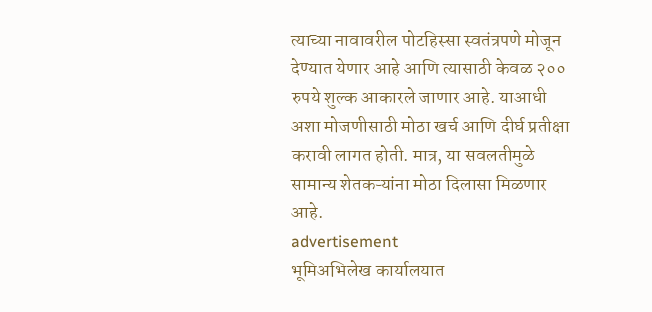त्याच्या नावावरील पोटहिस्सा स्वतंत्रपणे मोजून देण्यात येणार आहे आणि त्यासाठी केवळ २०० रुपये शुल्क आकारले जाणार आहे. याआधी अशा मोजणीसाठी मोठा खर्च आणि दीर्घ प्रतीक्षा करावी लागत होती. मात्र, या सवलतीमुळे सामान्य शेतकऱ्यांना मोठा दिलासा मिळणार आहे.
advertisement
भूमिअभिलेख कार्यालयात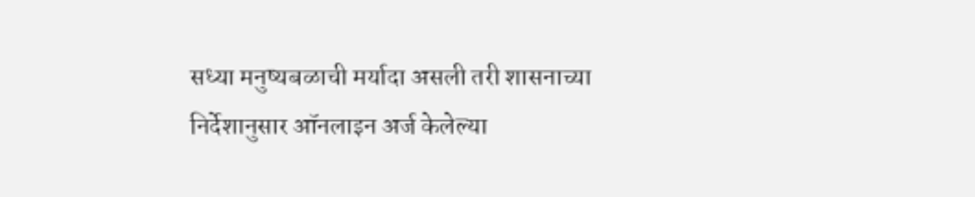सध्या मनुष्यबळाची मर्यादा असली तरी शासनाच्या निर्देशानुसार ऑनलाइन अर्ज केलेल्या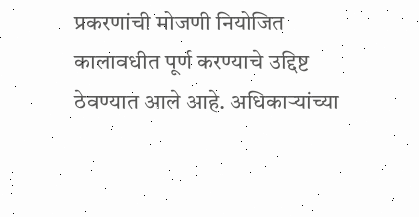प्रकरणांची मोजणी नियोजित कालावधीत पूर्ण करण्याचे उद्दिष्ट ठेवण्यात आले आहे. अधिकाऱ्यांच्या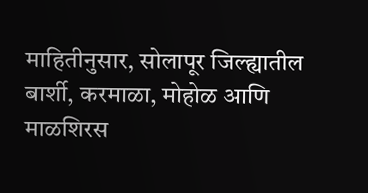माहितीनुसार, सोलापूर जिल्ह्यातील बार्शी, करमाळा, मोहोळ आणि माळशिरस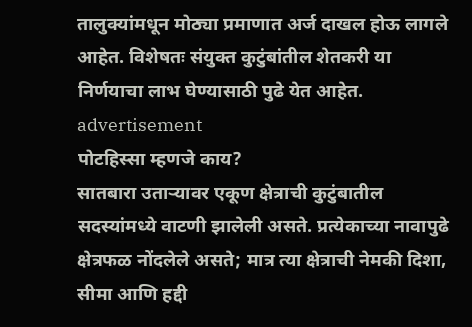तालुक्यांमधून मोठ्या प्रमाणात अर्ज दाखल होऊ लागले आहेत. विशेषतः संयुक्त कुटुंबांतील शेतकरी या निर्णयाचा लाभ घेण्यासाठी पुढे येत आहेत.
advertisement
पोटहिस्सा म्हणजे काय?
सातबारा उताऱ्यावर एकूण क्षेत्राची कुटुंबातील सदस्यांमध्ये वाटणी झालेली असते. प्रत्येकाच्या नावापुढे क्षेत्रफळ नोंदलेले असते; मात्र त्या क्षेत्राची नेमकी दिशा, सीमा आणि हद्दी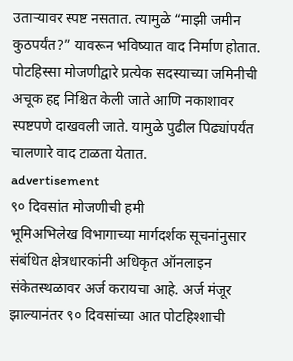उताऱ्यावर स्पष्ट नसतात. त्यामुळे “माझी जमीन कुठपर्यंत?” यावरून भविष्यात वाद निर्माण होतात. पोटहिस्सा मोजणीद्वारे प्रत्येक सदस्याच्या जमिनीची अचूक हद्द निश्चित केली जाते आणि नकाशावर स्पष्टपणे दाखवली जाते. यामुळे पुढील पिढ्यांपर्यंत चालणारे वाद टाळता येतात.
advertisement
९० दिवसांत मोजणीची हमी
भूमिअभिलेख विभागाच्या मार्गदर्शक सूचनांनुसार संबंधित क्षेत्रधारकांनी अधिकृत ऑनलाइन संकेतस्थळावर अर्ज करायचा आहे. अर्ज मंजूर झाल्यानंतर ९० दिवसांच्या आत पोटहिश्शाची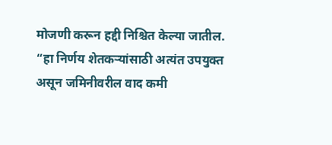मोजणी करून हद्दी निश्चित केल्या जातील. “हा निर्णय शेतकऱ्यांसाठी अत्यंत उपयुक्त असून जमिनीवरील वाद कमी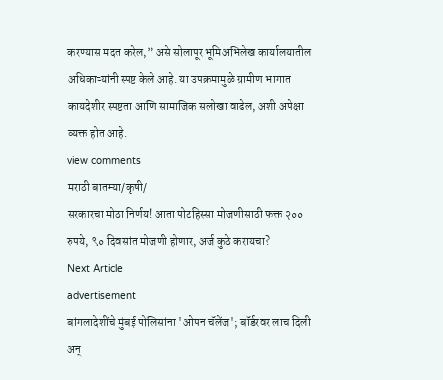करण्यास मदत करेल,” असे सोलापूर भूमिअभिलेख कार्यालयातील अधिकाऱ्यांनी स्पष्ट केले आहे. या उपक्रमामुळे ग्रामीण भागात कायदेशीर स्पष्टता आणि सामाजिक सलोखा वाढेल, अशी अपेक्षा व्यक्त होत आहे.
view comments
मराठी बातम्या/कृषी/
सरकारचा मोठा निर्णय! आता पोटहिस्सा मोजणीसाठी फक्त २०० रुपये, ९० दिवसांत मोजणी होणार, अर्ज कुठे करायचा?
Next Article
advertisement
बांगलादेशींचे मुंबई पोलिसांना 'ओपन चॅलेंज'; बॉर्डरवर लाच दिली अन्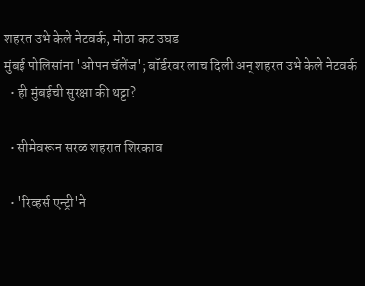शहरत उभे केले नेटवर्क, मोठा कट उघड
मुंबई पोलिसांना 'ओपन चॅलेंज'; बॉर्डरवर लाच दिली अन् शहरत उभे केले नेटवर्क
  • ही मुंबईची सुरक्षा की थट्टा?

  • सीमेवरून सरळ शहरात शिरकाव

  • 'रिव्हर्स एन्ट्री'ने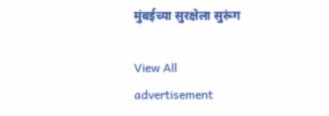मुंबईच्या सुरक्षेला सुरूंग

View All
advertisement